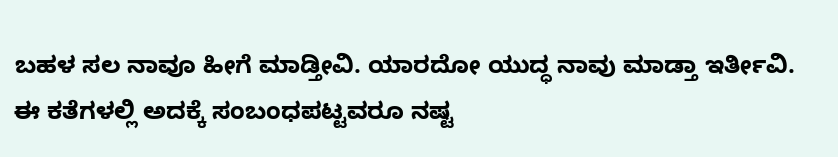ಬಹಳ ಸಲ ನಾವೂ ಹೀಗೆ ಮಾಡ್ತೀವಿ. ಯಾರದೋ ಯುದ್ಧ ನಾವು ಮಾಡ್ತಾ ಇರ್ತೀವಿ. ಈ ಕತೆಗಳಲ್ಲಿ ಅದಕ್ಕೆ ಸಂಬಂಧಪಟ್ಟವರೂ ನಷ್ಟ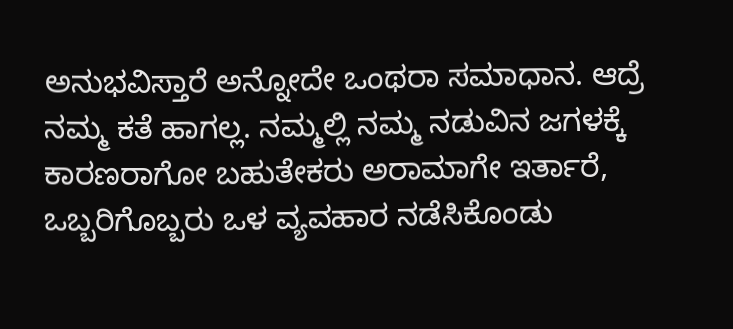ಅನುಭವಿಸ್ತಾರೆ ಅನ್ನೋದೇ ಒಂಥರಾ ಸಮಾಧಾನ. ಆದ್ರೆ ನಮ್ಮ ಕತೆ ಹಾಗಲ್ಲ. ನಮ್ಮಲ್ಲಿ ನಮ್ಮ ನಡುವಿನ ಜಗಳಕ್ಕೆ ಕಾರಣರಾಗೋ ಬಹುತೇಕರು ಅರಾಮಾಗೇ ಇರ್ತಾರೆ, ಒಬ್ಬರಿಗೊಬ್ಬರು ಒಳ ವ್ಯವಹಾರ ನಡೆಸಿಕೊಂಡು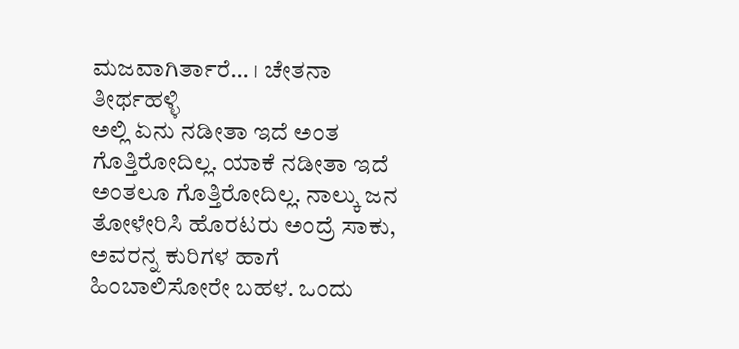ಮಜವಾಗಿರ್ತಾರೆ… । ಚೇತನಾ ತೀರ್ಥಹಳ್ಳಿ
ಅಲ್ಲಿ ಏನು ನಡೀತಾ ಇದೆ ಅಂತ ಗೊತ್ತಿರೋದಿಲ್ಲ. ಯಾಕೆ ನಡೀತಾ ಇದೆ ಅಂತಲೂ ಗೊತ್ತಿರೋದಿಲ್ಲ. ನಾಲ್ಕು ಜನ ತೋಳೇರಿಸಿ ಹೊರಟರು ಅಂದ್ರೆ ಸಾಕು, ಅವರನ್ನ ಕುರಿಗಳ ಹಾಗೆ ಹಿಂಬಾಲಿಸೋರೇ ಬಹಳ. ಒಂದು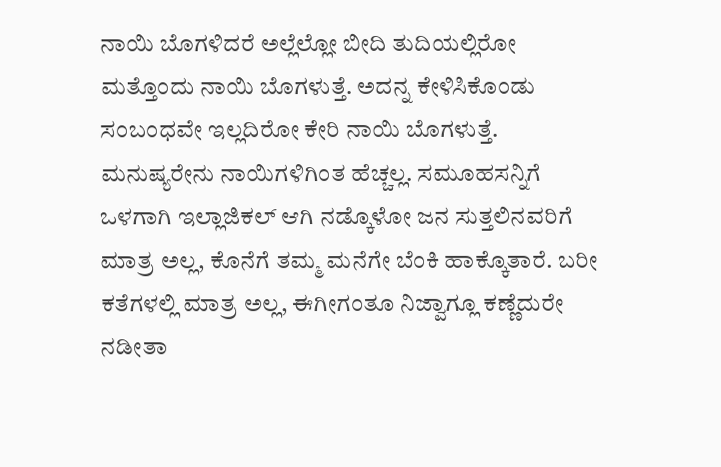ನಾಯಿ ಬೊಗಳಿದರೆ ಅಲ್ಲೆಲ್ಲೋ ಬೀದಿ ತುದಿಯಲ್ಲಿರೋ ಮತ್ತೊಂದು ನಾಯಿ ಬೊಗಳುತ್ತೆ. ಅದನ್ನ ಕೇಳಿಸಿಕೊಂಡು ಸಂಬಂಧವೇ ಇಲ್ಲದಿರೋ ಕೇರಿ ನಾಯಿ ಬೊಗಳುತ್ತೆ. ಮನುಷ್ಯರೇನು ನಾಯಿಗಳಿಗಿಂತ ಹೆಚ್ಚಲ್ಲ. ಸಮೂಹಸನ್ನಿಗೆ ಒಳಗಾಗಿ ಇಲ್ಲಾಜಿಕಲ್ ಆಗಿ ನಡ್ಕೊಳೋ ಜನ ಸುತ್ತಲಿನವರಿಗೆ ಮಾತ್ರ ಅಲ್ಲ, ಕೊನೆಗೆ ತಮ್ಮ ಮನೆಗೇ ಬೆಂಕಿ ಹಾಕ್ಕೊತಾರೆ. ಬರೀ ಕತೆಗಳಲ್ಲಿ ಮಾತ್ರ ಅಲ್ಲ, ಈಗೀಗಂತೂ ನಿಜ್ವಾಗ್ಲೂ ಕಣ್ಣೆದುರೇ ನಡೀತಾ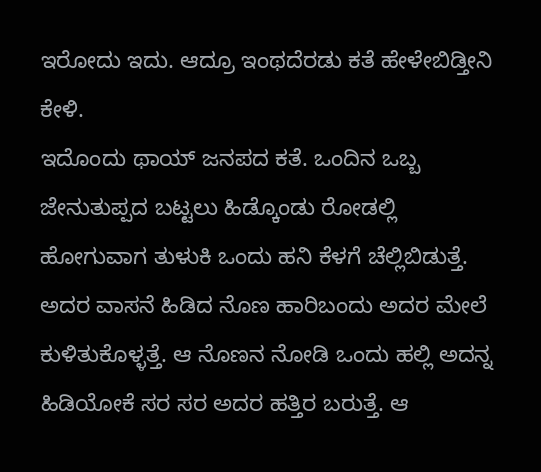ಇರೋದು ಇದು. ಆದ್ರೂ ಇಂಥದೆರಡು ಕತೆ ಹೇಳೇಬಿಡ್ತೀನಿ ಕೇಳಿ.
ಇದೊಂದು ಥಾಯ್ ಜನಪದ ಕತೆ. ಒಂದಿನ ಒಬ್ಬ ಜೇನುತುಪ್ಪದ ಬಟ್ಟಲು ಹಿಡ್ಕೊಂಡು ರೋಡಲ್ಲಿ ಹೋಗುವಾಗ ತುಳುಕಿ ಒಂದು ಹನಿ ಕೆಳಗೆ ಚೆಲ್ಲಿಬಿಡುತ್ತೆ. ಅದರ ವಾಸನೆ ಹಿಡಿದ ನೊಣ ಹಾರಿಬಂದು ಅದರ ಮೇಲೆ ಕುಳಿತುಕೊಳ್ಳತ್ತೆ. ಆ ನೊಣನ ನೋಡಿ ಒಂದು ಹಲ್ಲಿ ಅದನ್ನ ಹಿಡಿಯೋಕೆ ಸರ ಸರ ಅದರ ಹತ್ತಿರ ಬರುತ್ತೆ. ಆ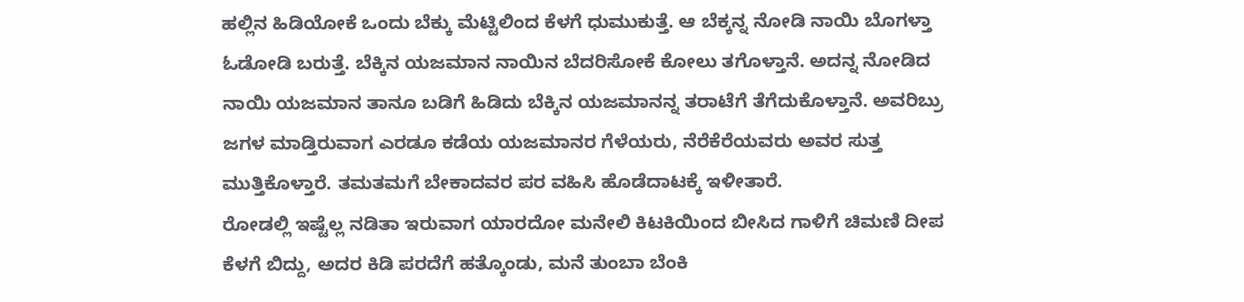ಹಲ್ಲಿನ ಹಿಡಿಯೋಕೆ ಒಂದು ಬೆಕ್ಕು ಮೆಟ್ಟಿಲಿಂದ ಕೆಳಗೆ ಧುಮುಕುತ್ತೆ. ಆ ಬೆಕ್ಕನ್ನ ನೋಡಿ ನಾಯಿ ಬೊಗಳ್ತಾ ಓಡೋಡಿ ಬರುತ್ತೆ. ಬೆಕ್ಕಿನ ಯಜಮಾನ ನಾಯಿನ ಬೆದರಿಸೋಕೆ ಕೋಲು ತಗೊಳ್ತಾನೆ. ಅದನ್ನ ನೋಡಿದ ನಾಯಿ ಯಜಮಾನ ತಾನೂ ಬಡಿಗೆ ಹಿಡಿದು ಬೆಕ್ಕಿನ ಯಜಮಾನನ್ನ ತರಾಟೆಗೆ ತೆಗೆದುಕೊಳ್ತಾನೆ. ಅವರಿಬ್ರು ಜಗಳ ಮಾಡ್ತಿರುವಾಗ ಎರಡೂ ಕಡೆಯ ಯಜಮಾನರ ಗೆಳೆಯರು, ನೆರೆಕೆರೆಯವರು ಅವರ ಸುತ್ತ ಮುತ್ತಿಕೊಳ್ತಾರೆ. ತಮತಮಗೆ ಬೇಕಾದವರ ಪರ ವಹಿಸಿ ಹೊಡೆದಾಟಕ್ಕೆ ಇಳೀತಾರೆ.
ರೋಡಲ್ಲಿ ಇಷ್ಟೆಲ್ಲ ನಡಿತಾ ಇರುವಾಗ ಯಾರದೋ ಮನೇಲಿ ಕಿಟಕಿಯಿಂದ ಬೀಸಿದ ಗಾಳಿಗೆ ಚಿಮಣಿ ದೀಪ ಕೆಳಗೆ ಬಿದ್ದು, ಅದರ ಕಿಡಿ ಪರದೆಗೆ ಹತ್ಕೊಂಡು, ಮನೆ ತುಂಬಾ ಬೆಂಕಿ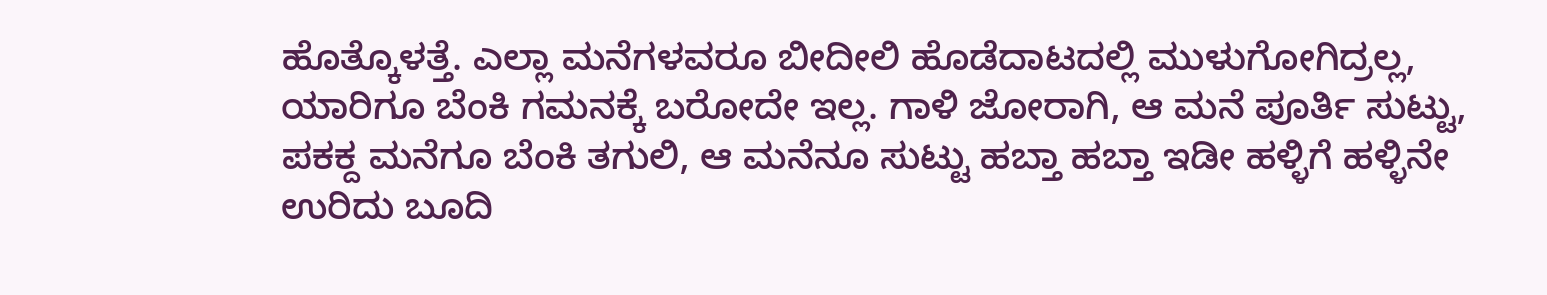ಹೊತ್ಕೊಳತ್ತೆ. ಎಲ್ಲಾ ಮನೆಗಳವರೂ ಬೀದೀಲಿ ಹೊಡೆದಾಟದಲ್ಲಿ ಮುಳುಗೋಗಿದ್ರಲ್ಲ, ಯಾರಿಗೂ ಬೆಂಕಿ ಗಮನಕ್ಕೆ ಬರೋದೇ ಇಲ್ಲ. ಗಾಳಿ ಜೋರಾಗಿ, ಆ ಮನೆ ಪೂರ್ತಿ ಸುಟ್ಟು, ಪಕಕ್ದ ಮನೆಗೂ ಬೆಂಕಿ ತಗುಲಿ, ಆ ಮನೆನೂ ಸುಟ್ಟು ಹಬ್ತಾ ಹಬ್ತಾ ಇಡೀ ಹಳ್ಳಿಗೆ ಹಳ್ಳಿನೇ ಉರಿದು ಬೂದಿ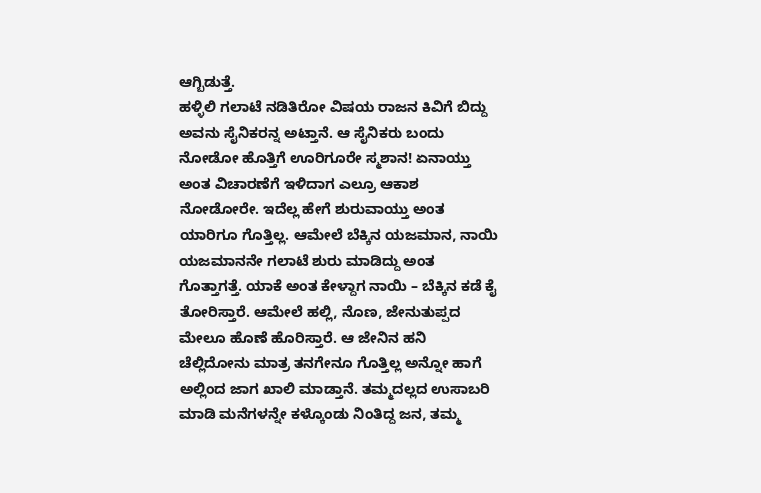ಆಗ್ಬಿಡುತ್ತೆ.
ಹಳ್ಳಿಲಿ ಗಲಾಟೆ ನಡಿತಿರೋ ವಿಷಯ ರಾಜನ ಕಿವಿಗೆ ಬಿದ್ದು ಅವನು ಸೈನಿಕರನ್ನ ಅಟ್ತಾನೆ. ಆ ಸೈನಿಕರು ಬಂದು ನೋಡೋ ಹೊತ್ತಿಗೆ ಊರಿಗೂರೇ ಸ್ಮಶಾನ! ಏನಾಯ್ತು ಅಂತ ವಿಚಾರಣೆಗೆ ಇಳಿದಾಗ ಎಲ್ರೂ ಆಕಾಶ ನೋಡೋರೇ. ಇದೆಲ್ಲ ಹೇಗೆ ಶುರುವಾಯ್ತು ಅಂತ ಯಾರಿಗೂ ಗೊತ್ತಿಲ್ಲ. ಆಮೇಲೆ ಬೆಕ್ಕಿನ ಯಜಮಾನ, ನಾಯಿ ಯಜಮಾನನೇ ಗಲಾಟೆ ಶುರು ಮಾಡಿದ್ದು ಅಂತ ಗೊತ್ತಾಗತ್ತೆ. ಯಾಕೆ ಅಂತ ಕೇಳ್ದಾಗ ನಾಯಿ – ಬೆಕ್ಕಿನ ಕಡೆ ಕೈ ತೋರಿಸ್ತಾರೆ. ಆಮೇಲೆ ಹಲ್ಲಿ, ನೊಣ, ಜೇನುತುಪ್ಪದ ಮೇಲೂ ಹೊಣೆ ಹೊರಿಸ್ತಾರೆ. ಆ ಜೇನಿನ ಹನಿ ಚೆಲ್ಲಿದೋನು ಮಾತ್ರ ತನಗೇನೂ ಗೊತ್ತಿಲ್ಲ ಅನ್ನೋ ಹಾಗೆ ಅಲ್ಲಿಂದ ಜಾಗ ಖಾಲಿ ಮಾಡ್ತಾನೆ. ತಮ್ಮದಲ್ಲದ ಉಸಾಬರಿ ಮಾಡಿ ಮನೆಗಳನ್ನೇ ಕಳ್ಕೊಂಡು ನಿಂತಿದ್ದ ಜನ, ತಮ್ಮ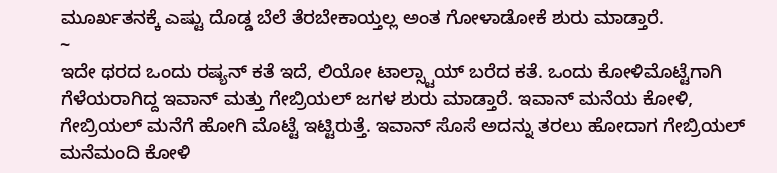ಮೂರ್ಖತನಕ್ಕೆ ಎಷ್ಟು ದೊಡ್ಡ ಬೆಲೆ ತೆರಬೇಕಾಯ್ತಲ್ಲ ಅಂತ ಗೋಳಾಡೋಕೆ ಶುರು ಮಾಡ್ತಾರೆ.
~
ಇದೇ ಥರದ ಒಂದು ರಷ್ಯನ್ ಕತೆ ಇದೆ, ಲಿಯೋ ಟಾಲ್ಸ್ಟಾಯ್ ಬರೆದ ಕತೆ. ಒಂದು ಕೋಳಿಮೊಟ್ಟೆಗಾಗಿ ಗೆಳೆಯರಾಗಿದ್ದ ಇವಾನ್ ಮತ್ತು ಗೇಬ್ರಿಯಲ್ ಜಗಳ ಶುರು ಮಾಡ್ತಾರೆ. ಇವಾನ್ ಮನೆಯ ಕೋಳಿ, ಗೇಬ್ರಿಯಲ್ ಮನೆಗೆ ಹೋಗಿ ಮೊಟ್ಟೆ ಇಟ್ಟಿರುತ್ತೆ. ಇವಾನ್ ಸೊಸೆ ಅದನ್ನು ತರಲು ಹೋದಾಗ ಗೇಬ್ರಿಯಲ್ ಮನೆಮಂದಿ ಕೋಳಿ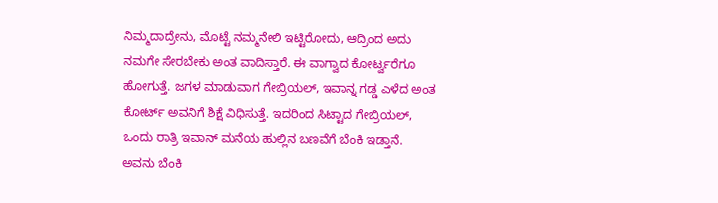ನಿಮ್ಮದಾದ್ರೇನು, ಮೊಟ್ಟೆ ನಮ್ಮನೇಲಿ ಇಟ್ಟಿರೋದು, ಆದ್ರಿಂದ ಅದು ನಮಗೇ ಸೇರಬೇಕು ಅಂತ ವಾದಿಸ್ತಾರೆ. ಈ ವಾಗ್ವಾದ ಕೋರ್ಟ್ವರೆಗೂ ಹೋಗುತ್ತೆ. ಜಗಳ ಮಾಡುವಾಗ ಗೇಬ್ರಿಯಲ್, ಇವಾನ್ನ ಗಡ್ಡ ಎಳೆದ ಅಂತ ಕೋರ್ಟ್ ಅವನಿಗೆ ಶಿಕ್ಷೆ ವಿಧಿಸುತ್ತೆ. ಇದರಿಂದ ಸಿಟ್ಟಾದ ಗೇಬ್ರಿಯಲ್, ಒಂದು ರಾತ್ರಿ ಇವಾನ್ ಮನೆಯ ಹುಲ್ಲಿನ ಬಣವೆಗೆ ಬೆಂಕಿ ಇಡ್ತಾನೆ. ಅವನು ಬೆಂಕಿ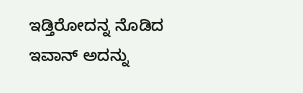ಇಡ್ತಿರೋದನ್ನ ನೊಡಿದ ಇವಾನ್ ಅದನ್ನು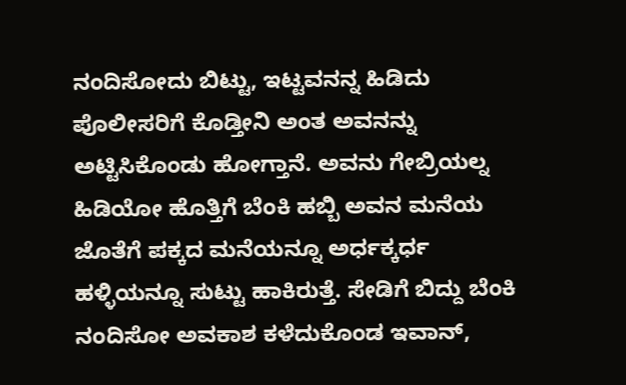ನಂದಿಸೋದು ಬಿಟ್ಟು, ಇಟ್ಟವನನ್ನ ಹಿಡಿದು ಪೊಲೀಸರಿಗೆ ಕೊಡ್ತೀನಿ ಅಂತ ಅವನನ್ನು ಅಟ್ಟಿಸಿಕೊಂಡು ಹೋಗ್ತಾನೆ. ಅವನು ಗೇಬ್ರಿಯಲ್ನ ಹಿಡಿಯೋ ಹೊತ್ತಿಗೆ ಬೆಂಕಿ ಹಬ್ಬಿ ಅವನ ಮನೆಯ ಜೊತೆಗೆ ಪಕ್ಕದ ಮನೆಯನ್ನೂ ಅರ್ಧಕ್ಕರ್ಧ ಹಳ್ಳಿಯನ್ನೂ ಸುಟ್ಟು ಹಾಕಿರುತ್ತೆ. ಸೇಡಿಗೆ ಬಿದ್ದು ಬೆಂಕಿ ನಂದಿಸೋ ಅವಕಾಶ ಕಳೆದುಕೊಂಡ ಇವಾನ್,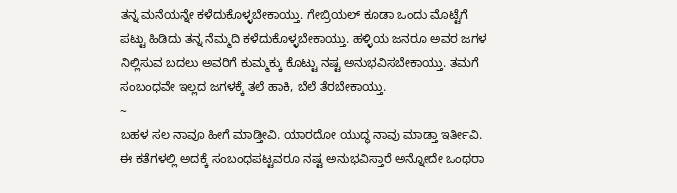ತನ್ನ ಮನೆಯನ್ನೇ ಕಳೆದುಕೊಳ್ಳಬೇಕಾಯ್ತು. ಗೇಬ್ರಿಯಲ್ ಕೂಡಾ ಒಂದು ಮೊಟ್ಟೆಗೆ ಪಟ್ಟು ಹಿಡಿದು ತನ್ನ ನೆಮ್ಮದಿ ಕಳೆದುಕೊಳ್ಳಬೇಕಾಯ್ತು. ಹಳ್ಳಿಯ ಜನರೂ ಅವರ ಜಗಳ ನಿಲ್ಲಿಸುವ ಬದಲು ಅವರಿಗೆ ಕುಮ್ಮಕ್ಕು ಕೊಟ್ಟು ನಷ್ಟ ಅನುಭವಿಸಬೇಕಾಯ್ತು. ತಮಗೆ ಸಂಬಂಧವೇ ಇಲ್ಲದ ಜಗಳಕ್ಕೆ ತಲೆ ಹಾಕಿ, ಬೆಲೆ ತೆರಬೇಕಾಯ್ತು.
~
ಬಹಳ ಸಲ ನಾವೂ ಹೀಗೆ ಮಾಡ್ತೀವಿ. ಯಾರದೋ ಯುದ್ಧ ನಾವು ಮಾಡ್ತಾ ಇರ್ತೀವಿ. ಈ ಕತೆಗಳಲ್ಲಿ ಅದಕ್ಕೆ ಸಂಬಂಧಪಟ್ಟವರೂ ನಷ್ಟ ಅನುಭವಿಸ್ತಾರೆ ಅನ್ನೋದೇ ಒಂಥರಾ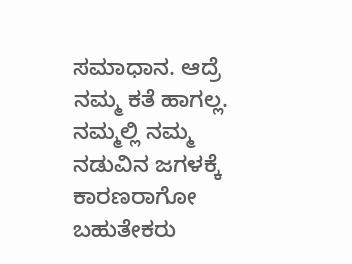ಸಮಾಧಾನ. ಆದ್ರೆ ನಮ್ಮ ಕತೆ ಹಾಗಲ್ಲ. ನಮ್ಮಲ್ಲಿ ನಮ್ಮ ನಡುವಿನ ಜಗಳಕ್ಕೆ ಕಾರಣರಾಗೋ ಬಹುತೇಕರು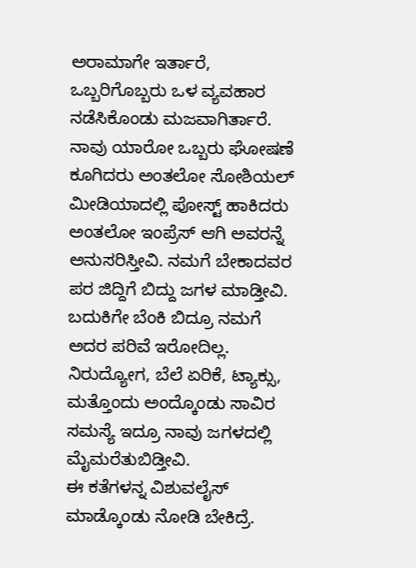ಅರಾಮಾಗೇ ಇರ್ತಾರೆ, ಒಬ್ಬರಿಗೊಬ್ಬರು ಒಳ ವ್ಯವಹಾರ ನಡೆಸಿಕೊಂಡು ಮಜವಾಗಿರ್ತಾರೆ. ನಾವು ಯಾರೋ ಒಬ್ಬರು ಘೋಷಣೆ ಕೂಗಿದರು ಅಂತಲೋ ಸೋಶಿಯಲ್ ಮೀಡಿಯಾದಲ್ಲಿ ಪೋಸ್ಟ್ ಹಾಕಿದರು ಅಂತಲೋ ಇಂಪ್ರೆಸ್ ಆಗಿ ಅವರನ್ನೆ ಅನುಸರಿಸ್ತೀವಿ. ನಮಗೆ ಬೇಕಾದವರ ಪರ ಜಿದ್ದಿಗೆ ಬಿದ್ದು ಜಗಳ ಮಾಡ್ತೀವಿ. ಬದುಕಿಗೇ ಬೆಂಕಿ ಬಿದ್ರೂ ನಮಗೆ ಅದರ ಪರಿವೆ ಇರೋದಿಲ್ಲ. ನಿರುದ್ಯೋಗ, ಬೆಲೆ ಏರಿಕೆ, ಟ್ಯಾಕ್ಸು, ಮತ್ತೊಂದು ಅಂದ್ಕೊಂಡು ಸಾವಿರ ಸಮಸ್ಯೆ ಇದ್ರೂ ನಾವು ಜಗಳದಲ್ಲಿ ಮೈಮರೆತುಬಿಡ್ತೀವಿ.
ಈ ಕತೆಗಳನ್ನ ವಿಶುವಲೈಸ್ ಮಾಡ್ಕೊಂಡು ನೋಡಿ ಬೇಕಿದ್ರೆ.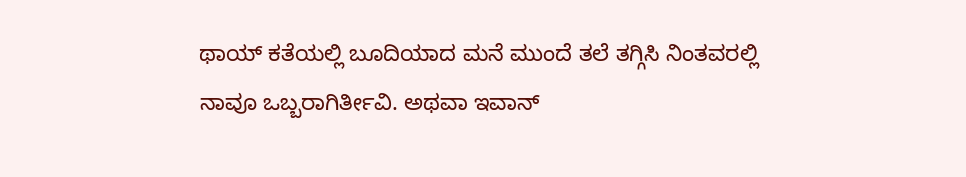ಥಾಯ್ ಕತೆಯಲ್ಲಿ ಬೂದಿಯಾದ ಮನೆ ಮುಂದೆ ತಲೆ ತಗ್ಗಿಸಿ ನಿಂತವರಲ್ಲಿ ನಾವೂ ಒಬ್ಬರಾಗಿರ್ತೀವಿ. ಅಥವಾ ಇವಾನ್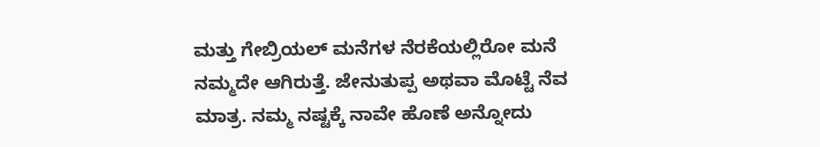ಮತ್ತು ಗೇಬ್ರಿಯಲ್ ಮನೆಗಳ ನೆರಕೆಯಲ್ಲಿರೋ ಮನೆ ನಮ್ಮದೇ ಆಗಿರುತ್ತೆ. ಜೇನುತುಪ್ಪ ಅಥವಾ ಮೊಟ್ಟೆ ನೆವ ಮಾತ್ರ. ನಮ್ಮ ನಷ್ಟಕ್ಕೆ ನಾವೇ ಹೊಣೆ ಅನ್ನೋದು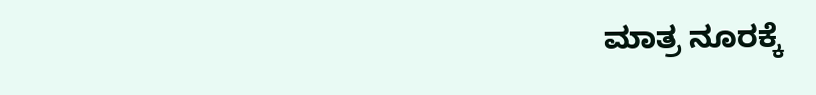ಮಾತ್ರ ನೂರಕ್ಕೆ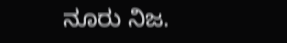ನೂರು ನಿಜ.